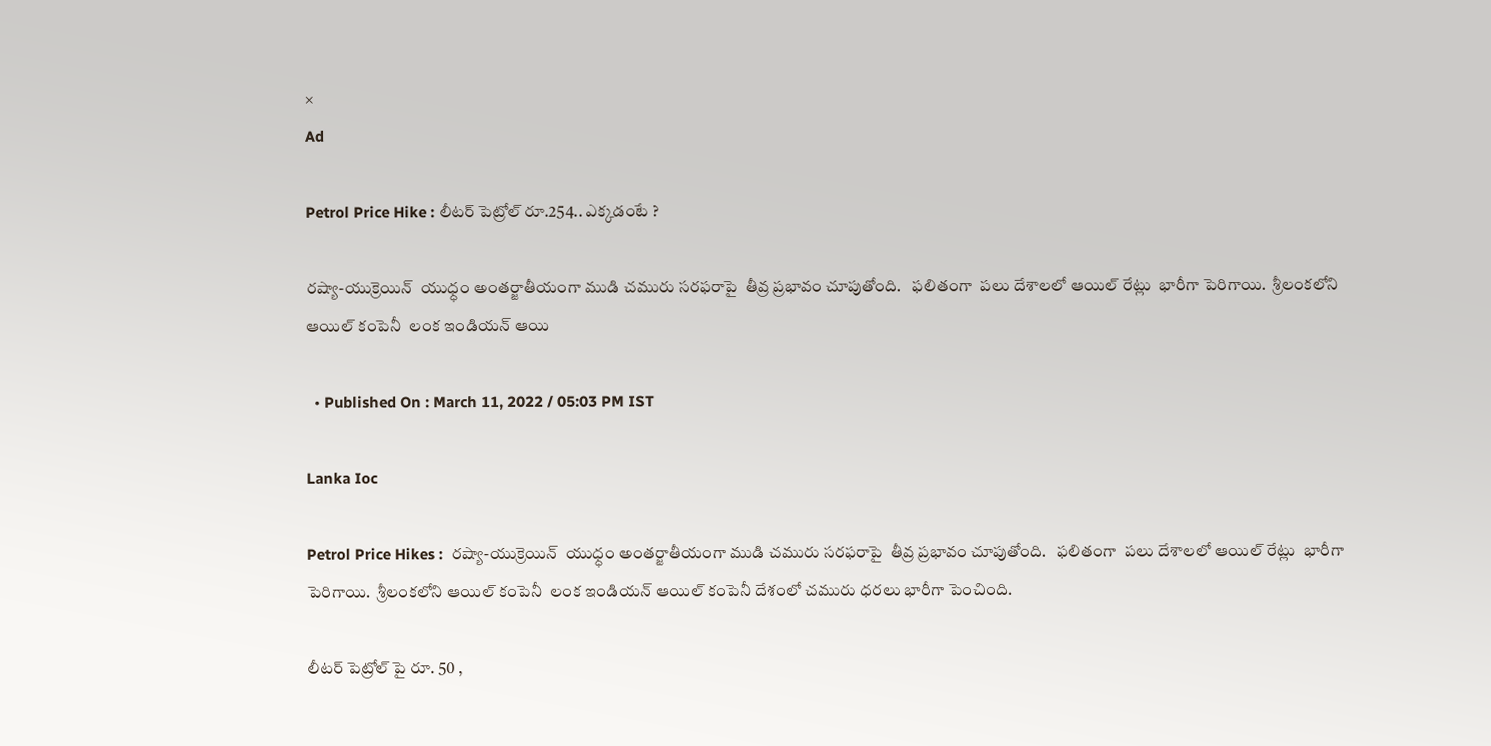×
Ad

Petrol Price Hike : లీటర్ పెట్రోల్ రూ.254.. ఎక్కడంటే ?

రష్యా-యుక్రెయిన్  యుధ్ధం అంతర్జాతీయంగా ముడి చమురు సరఫరాపై  తీవ్ర ప్రభావం చూపుతోంది.   ఫలితంగా  పలు దేశాలలో ఆయిల్ రేట్లు  భారీగా పెరిగాయి.  శ్రీలంకలోని ఆయిల్ కంపెనీ  లంక ఇండియన్ ఆయి

  • Published On : March 11, 2022 / 05:03 PM IST

Lanka Ioc

Petrol Price Hikes :  రష్యా-యుక్రెయిన్  యుధ్ధం అంతర్జాతీయంగా ముడి చమురు సరఫరాపై  తీవ్ర ప్రభావం చూపుతోంది.   ఫలితంగా  పలు దేశాలలో ఆయిల్ రేట్లు  భారీగా పెరిగాయి.  శ్రీలంకలోని ఆయిల్ కంపెనీ  లంక ఇండియన్ ఆయిల్ కంపెనీ దేశంలో చమురు ధరలు భారీగా పెంచింది.

లీటర్ పెట్రోల్ పై రూ. 50 ,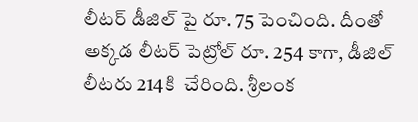లీటర్ డీజిల్ పై రూ. 75 పెంచింది. దీంతో అక్కడ లీటర్ పెట్రోల్ రూ. 254 కాగా, డీజిల్ లీటరు 214కి  చేరింది. శ్రీలంక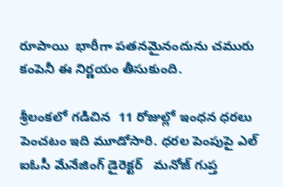రూపాయి  భారీగా పతనమైనందును చమురు కంపెనీ ఈ నిర్ణయం తీసుకుంది.

శ్రీలంకలో గడిచిన  11 రోజుల్లో ఇంధన ధరలు పెంచటం ఇది మూడోసారి. ధరల పెంపుపై ఎల్ ఐఓసీ మేనేజింగ్ డైరెక్టర్   మనోజ్ గుప్త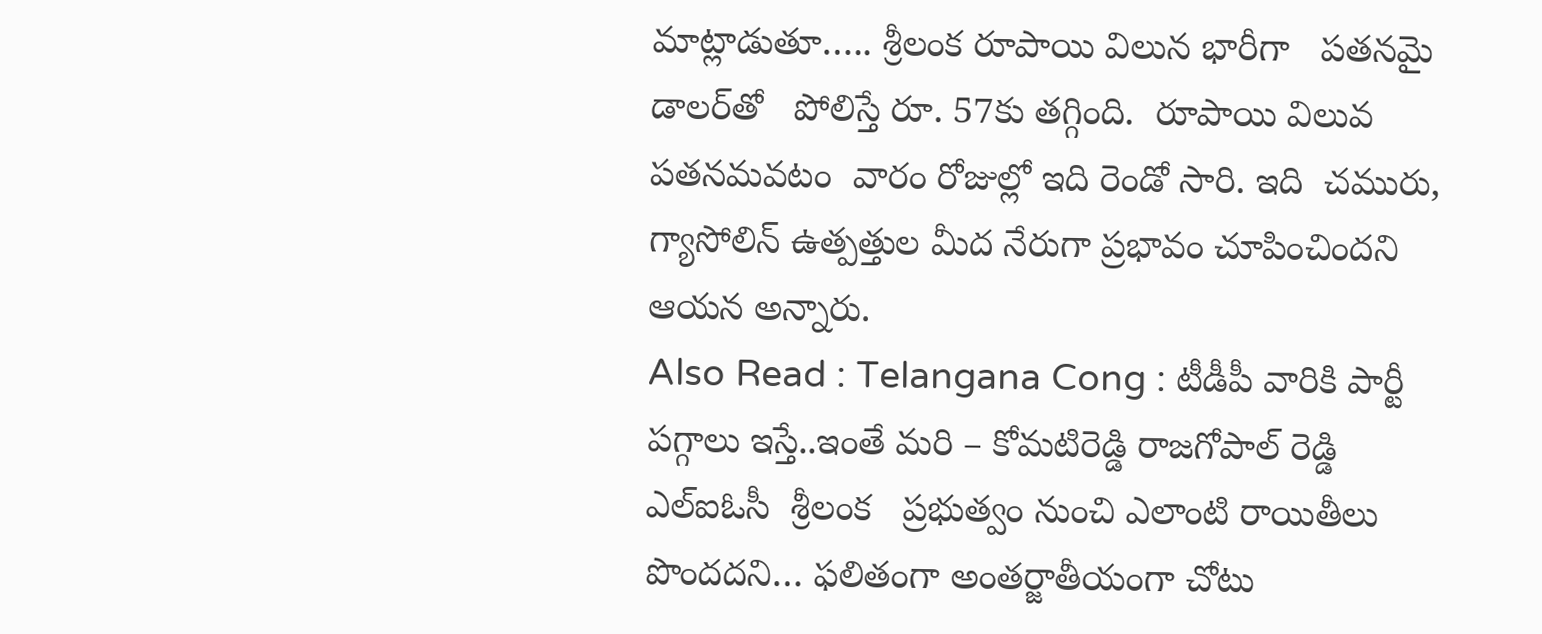మాట్లాడుతూ….. శ్రీలంక రూపాయి విలున భారీగా   పతనమై డాలర్‌తో   పోలిస్తే రూ. 57కు తగ్గింది.  రూపాయి విలువ పతనమవటం  వారం రోజుల్లో ఇది రెండో సారి. ఇది  చమురు, గ్యాసోలిన్ ఉత్పత్తుల మీద నేరుగా ప్రభావం చూపించిందని ఆయన అన్నారు.
Also Read : Telangana Cong : టీడీపీ వారికి పార్టీ పగ్గాలు ఇస్తే..ఇంతే మరి – కోమటిరెడ్డి రాజగోపాల్ రెడ్డి
ఎల్ఐఓసీ  శ్రీలంక   ప్రభుత్వం నుంచి ఎలాంటి రాయితీలు పొందదని… ఫలితంగా అంతర్జాతీయంగా చోటు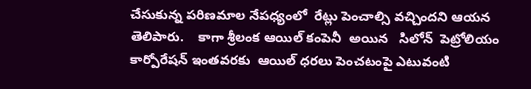చేసుకున్న పరిణమాల నేపధ్యంలో  రేట్లు పెంచాల్సి వచ్చిందని ఆయన తెలిపారు.    కాగా శ్రీలంక ఆయిల్ కంపెనీ  అయిన   సిలోన్  పెట్రోలియం కార్పోరేషన్ ఇంతవరకు  ఆయిల్ ధరలు పెంచటంపై ఎటువంటి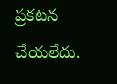ప్రకటన చేయలేదు.